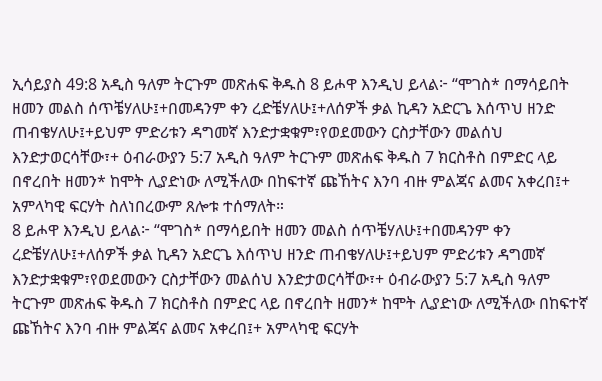ኢሳይያስ 49:8 አዲስ ዓለም ትርጉም መጽሐፍ ቅዱስ 8 ይሖዋ እንዲህ ይላል፦ “ሞገስ* በማሳይበት ዘመን መልስ ሰጥቼሃለሁ፤+በመዳንም ቀን ረድቼሃለሁ፤+ለሰዎች ቃል ኪዳን አድርጌ እሰጥህ ዘንድ ጠብቄሃለሁ፤+ይህም ምድሪቱን ዳግመኛ እንድታቋቁም፣የወደመውን ርስታቸውን መልሰህ እንድታወርሳቸው፣+ ዕብራውያን 5:7 አዲስ ዓለም ትርጉም መጽሐፍ ቅዱስ 7 ክርስቶስ በምድር ላይ በኖረበት ዘመን* ከሞት ሊያድነው ለሚችለው በከፍተኛ ጩኸትና እንባ ብዙ ምልጃና ልመና አቀረበ፤+ አምላካዊ ፍርሃት ስለነበረውም ጸሎቱ ተሰማለት።
8 ይሖዋ እንዲህ ይላል፦ “ሞገስ* በማሳይበት ዘመን መልስ ሰጥቼሃለሁ፤+በመዳንም ቀን ረድቼሃለሁ፤+ለሰዎች ቃል ኪዳን አድርጌ እሰጥህ ዘንድ ጠብቄሃለሁ፤+ይህም ምድሪቱን ዳግመኛ እንድታቋቁም፣የወደመውን ርስታቸውን መልሰህ እንድታወርሳቸው፣+ ዕብራውያን 5:7 አዲስ ዓለም ትርጉም መጽሐፍ ቅዱስ 7 ክርስቶስ በምድር ላይ በኖረበት ዘመን* ከሞት ሊያድነው ለሚችለው በከፍተኛ ጩኸትና እንባ ብዙ ምልጃና ልመና አቀረበ፤+ አምላካዊ ፍርሃት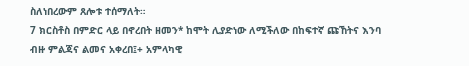ስለነበረውም ጸሎቱ ተሰማለት።
7 ክርስቶስ በምድር ላይ በኖረበት ዘመን* ከሞት ሊያድነው ለሚችለው በከፍተኛ ጩኸትና እንባ ብዙ ምልጃና ልመና አቀረበ፤+ አምላካዊ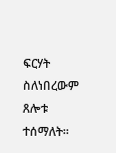ፍርሃት ስለነበረውም ጸሎቱ ተሰማለት።